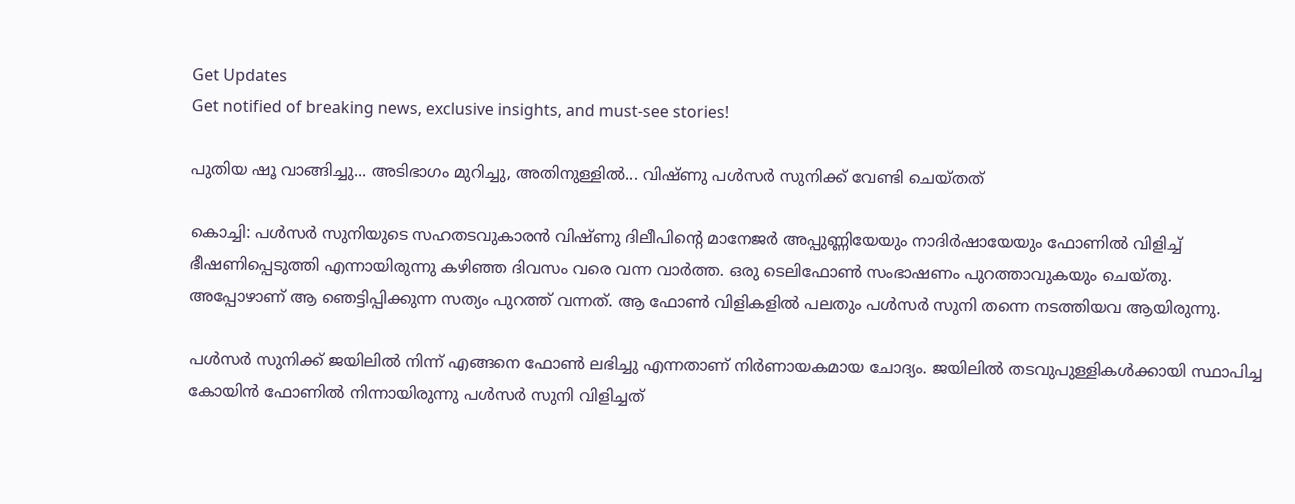Get Updates
Get notified of breaking news, exclusive insights, and must-see stories!

പുതിയ ഷൂ വാങ്ങിച്ചു... അടിഭാഗം മുറിച്ചു, അതിനുള്ളില്‍... വിഷ്ണു പള്‍സര്‍ സുനിക്ക് വേണ്ടി ചെയ്തത്

കൊച്ചി: പള്‍സര്‍ സുനിയുടെ സഹതടവുകാരന്‍ വിഷ്ണു ദിലീപിന്റെ മാനേജര്‍ അപ്പുണ്ണിയേയും നാദിര്‍ഷായേയും ഫോണില്‍ വിളിച്ച് ഭീഷണിപ്പെടുത്തി എന്നായിരുന്നു കഴിഞ്ഞ ദിവസം വരെ വന്ന വാര്‍ത്ത. ഒരു ടെലിഫോണ്‍ സംഭാഷണം പുറത്താവുകയും ചെയ്തു. അപ്പോഴാണ് ആ ഞെട്ടിപ്പിക്കുന്ന സത്യം പുറത്ത് വന്നത്. ആ ഫോണ്‍ വിളികളില്‍ പലതും പള്‍സര്‍ സുനി തന്നെ നടത്തിയവ ആയിരുന്നു.

പള്‍സര്‍ സുനിക്ക് ജയിലില്‍ നിന്ന് എങ്ങനെ ഫോണ്‍ ലഭിച്ചു എന്നതാണ് നിര്‍ണായകമായ ചോദ്യം. ജയിലില്‍ തടവുപുള്ളികള്‍ക്കായി സ്ഥാപിച്ച കോയിന്‍ ഫോണില്‍ നിന്നായിരുന്നു പള്‍സര്‍ സുനി വിളിച്ചത്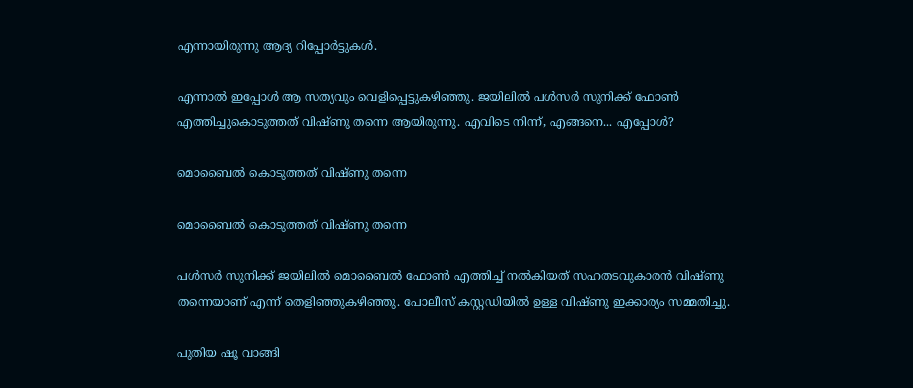എന്നായിരുന്നു ആദ്യ റിപ്പോര്‍ട്ടുകള്‍.

എന്നാല്‍ ഇപ്പോള്‍ ആ സത്യവും വെളിപ്പെട്ടുകഴിഞ്ഞു. ജയിലില്‍ പള്‍സര്‍ സുനിക്ക് ഫോണ്‍ എത്തിച്ചുകൊടുത്തത് വിഷ്ണു തന്നെ ആയിരുന്നു. എവിടെ നിന്ന്, എങ്ങനെ... എപ്പോള്‍?

മൊബൈല്‍ കൊടുത്തത് വിഷ്ണു തന്നെ

മൊബൈല്‍ കൊടുത്തത് വിഷ്ണു തന്നെ

പള്‍സര്‍ സുനിക്ക് ജയിലില്‍ മൊബൈല്‍ ഫോണ്‍ എത്തിച്ച് നല്‍കിയത് സഹതടവുകാരന്‍ വിഷ്ണു തന്നെയാണ് എന്ന് തെളിഞ്ഞുകഴിഞ്ഞു. പോലീസ് കസ്റ്റഡിയില്‍ ഉള്ള വിഷ്ണു ഇക്കാര്യം സമ്മതിച്ചു.

പുതിയ ഷൂ വാങ്ങി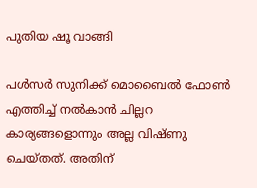പുതിയ ഷൂ വാങ്ങി

പള്‍സര്‍ സുനിക്ക് മൊബൈല്‍ ഫോണ്‍ എത്തിച്ച് നല്‍കാന്‍ ചില്ലറ കാര്യങ്ങളൊന്നും അല്ല വിഷ്ണു ചെയ്തത്. അതിന്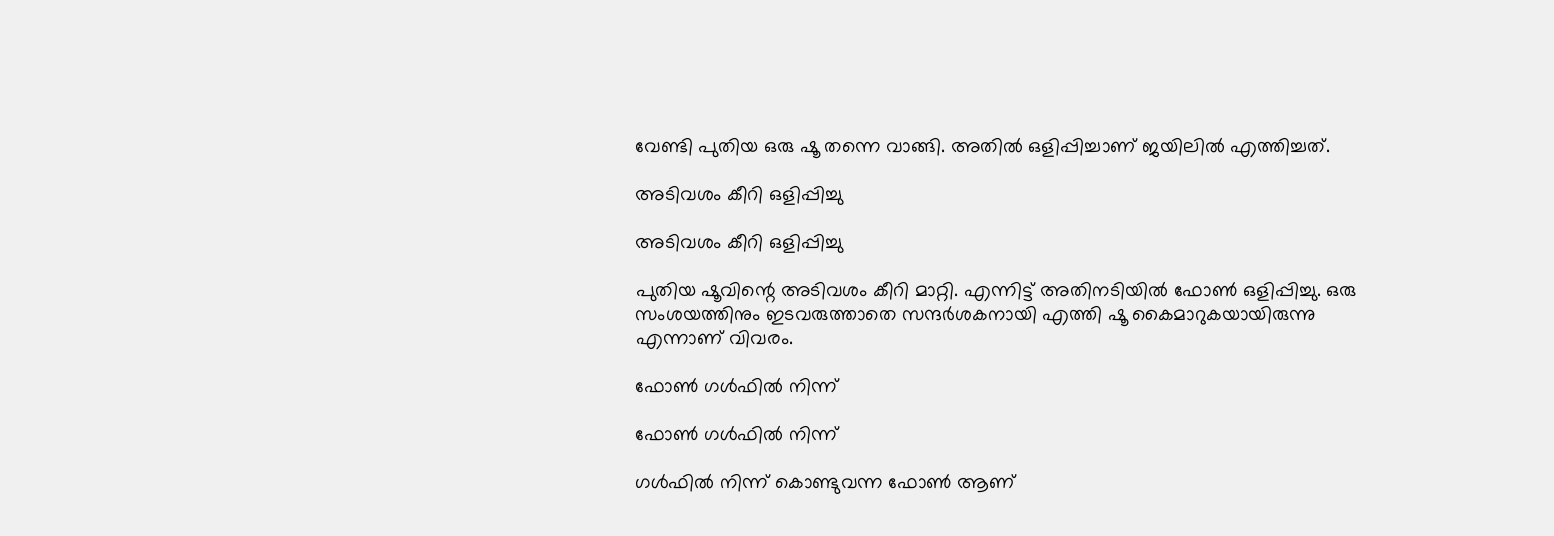വേണ്ടി പുതിയ ഒരു ഷൂ തന്നെ വാങ്ങി. അതില്‍ ഒളിപ്പിച്ചാണ് ജയിലില്‍ എത്തിച്ചത്.

അടിവശം കീറി ഒളിപ്പിച്ചു

അടിവശം കീറി ഒളിപ്പിച്ചു

പുതിയ ഷൂവിന്റെ അടിവശം കീറി മാറ്റി. എന്നിട്ട് അതിനടിയില്‍ ഫോണ്‍ ഒളിപ്പിച്ചു. ഒരു സംശയത്തിനും ഇടവരുത്താതെ സന്ദര്‍ശകനായി എത്തി ഷൂ കൈമാറുകയായിരുന്നു എന്നാണ് വിവരം.

ഫോണ്‍ ഗള്‍ഫില്‍ നിന്ന്

ഫോണ്‍ ഗള്‍ഫില്‍ നിന്ന്

ഗള്‍ഫില്‍ നിന്ന് കൊണ്ടുവന്ന ഫോണ്‍ ആണ്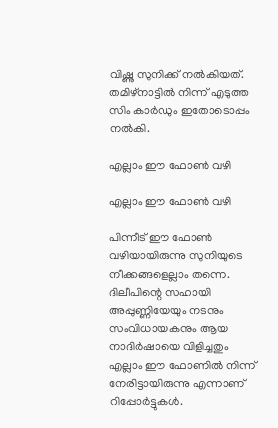വിഷ്ണു സുനിക്ക് നല്‍കിയത്. തമിഴ്‌നാട്ടില്‍ നിന്ന് എടുത്ത സിം കാര്‍ഡും ഇതോടൊപ്പം നല്‍കി.

എല്ലാം ഈ ഫോണ്‍ വഴി

എല്ലാം ഈ ഫോണ്‍ വഴി

പിന്നീട് ഈ ഫോണ്‍ വഴിയായിരുന്നു സുനിയുടെ നീക്കങ്ങളെല്ലാം തന്നെ. ദിലീപിന്റെ സഹായി അപ്പുണ്ണിയേയും നടനും സംവിധായകനും ആയ നാദിര്‍ഷായെ വിളിച്ചതും എല്ലാം ഈ ഫോണില്‍ നിന്ന് നേരിട്ടായിരുന്നു എന്നാണ് റിപ്പോര്‍ട്ടുകള്‍.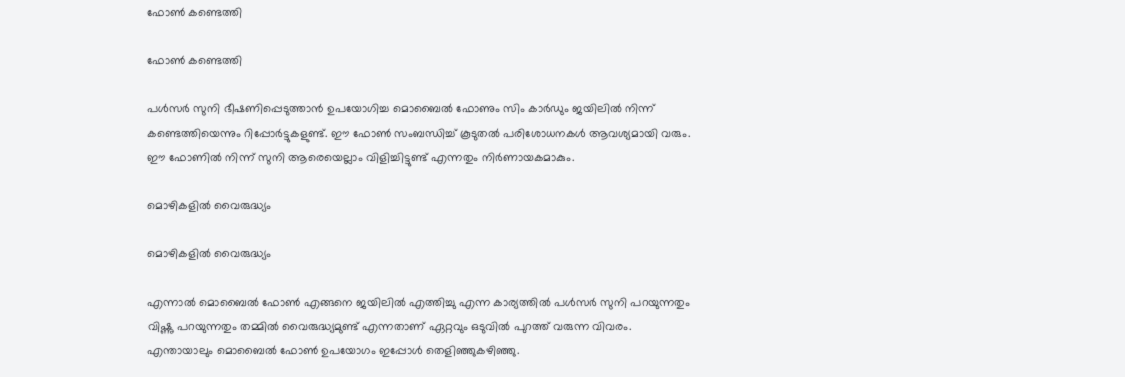ഫോണ്‍ കണ്ടെത്തി

ഫോണ്‍ കണ്ടെത്തി

പള്‍സര്‍ സുനി ഭീഷണിപ്പെടുത്താന്‍ ഉപയോഗിച്ച മൊബൈല്‍ ഫോണും സിം കാര്‍ഡും ജയിലില്‍ നിന്ന് കണ്ടെത്തിയെന്നും റിപ്പോര്‍ട്ടുകളുണ്ട്. ഈ ഫോണ്‍ സംബന്ധിച്ച് കൂടുതല്‍ പരിശോധനകള്‍ ആവശ്യമായി വരും. ഈ ഫോണില്‍ നിന്ന് സുനി ആരെയെല്ലാം വിളിച്ചിട്ടുണ്ട് എന്നതും നിര്‍ണായകമാകും.

മൊഴികളില്‍ വൈരുദ്ധ്യം

മൊഴികളില്‍ വൈരുദ്ധ്യം

എന്നാല്‍ മൊബൈല്‍ ഫോണ്‍ എങ്ങനെ ജയിലില്‍ എത്തിച്ചു എന്ന കാര്യത്തില്‍ പള്‍സര്‍ സുനി പറയുന്നതും വിഷ്ണു പറയുന്നതും തമ്മില്‍ വൈരുദ്ധ്യമുണ്ട് എന്നതാണ് ഏറ്റവും ഒടുവില്‍ പുറത്ത് വരുന്ന വിവരം. എന്തായാലും മൊബൈല്‍ ഫോണ്‍ ഉപയോഗം ഇപ്പോള്‍ തെളിഞ്ഞുകഴിഞ്ഞു.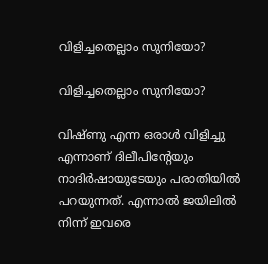വിളിച്ചതെല്ലാം സുനിയോ?

വിളിച്ചതെല്ലാം സുനിയോ?

വിഷ്ണു എന്ന ഒരാള്‍ വിളിച്ചു എന്നാണ് ദിലീപിന്റേയും നാദിര്‍ഷായുടേയും പരാതിയില്‍ പറയുന്നത്. എന്നാല്‍ ജയിലില്‍ നിന്ന് ഇവരെ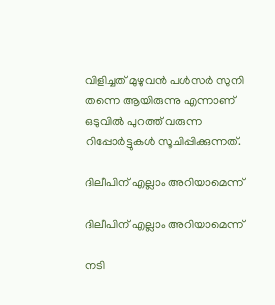വിളിച്ചത് മുഴുവന്‍ പള്‍സര്‍ സുനി തന്നെ ആയിരുന്നു എന്നാണ് ഒടുവില്‍ പുറത്ത് വരുന്ന റിപ്പോര്‍ട്ടുകള്‍ സൂചിപ്പിക്കുന്നത്.

ദിലീപിന് എല്ലാം അറിയാമെന്ന്

ദിലീപിന് എല്ലാം അറിയാമെന്ന്

നടി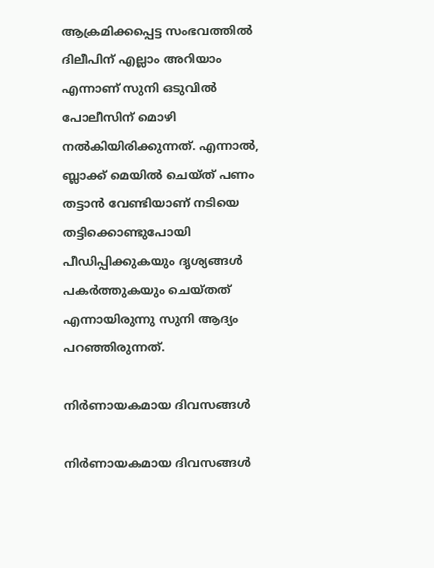ആക്രമിക്കപ്പെട്ട സംഭവത്തില്‍ ദിലീപിന് എല്ലാം അറിയാം എന്നാണ് സുനി ഒടുവില്‍ പോലീസിന് മൊഴി നല്‍കിയിരിക്കുന്നത്. എന്നാല്‍, ബ്ലാക്ക് മെയില്‍ ചെയ്ത് പണം തട്ടാന്‍ വേണ്ടിയാണ് നടിയെ തട്ടിക്കൊണ്ടുപോയി പീഡിപ്പിക്കുകയും ദൃശ്യങ്ങള്‍ പകര്‍ത്തുകയും ചെയ്തത് എന്നായിരുന്നു സുനി ആദ്യം പറഞ്ഞിരുന്നത്.

നിര്‍ണായകമായ ദിവസങ്ങള്‍

നിര്‍ണായകമായ ദിവസങ്ങള്‍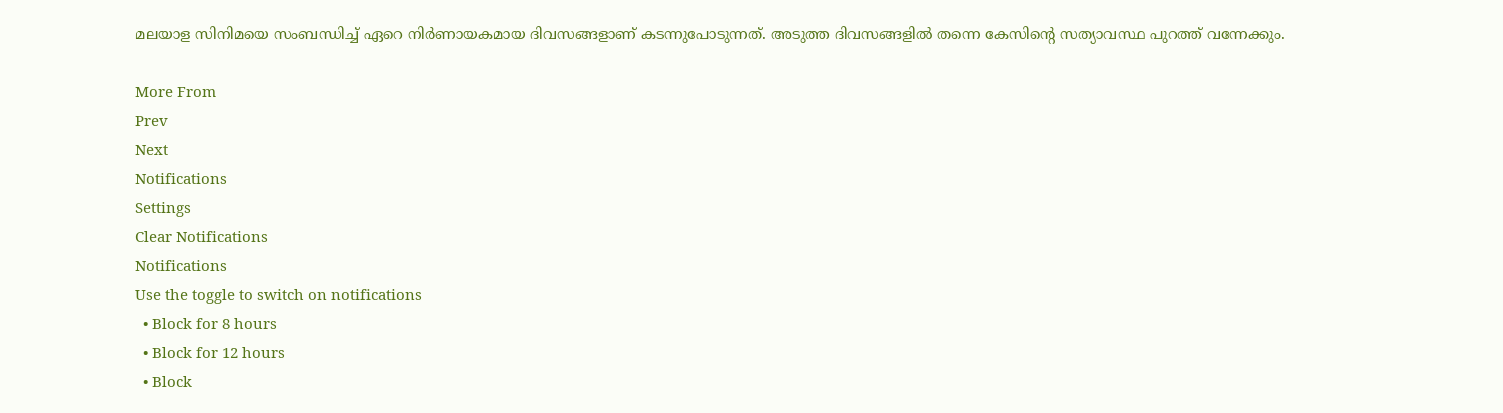മലയാള സിനിമയെ സംബന്ധിച്ച് ഏറെ നിര്‍ണായകമായ ദിവസങ്ങളാണ് കടന്നുപോടുന്നത്. അടുത്ത ദിവസങ്ങളില്‍ തന്നെ കേസിന്റെ സത്യാവസ്ഥ പുറത്ത് വന്നേക്കും.

More From
Prev
Next
Notifications
Settings
Clear Notifications
Notifications
Use the toggle to switch on notifications
  • Block for 8 hours
  • Block for 12 hours
  • Block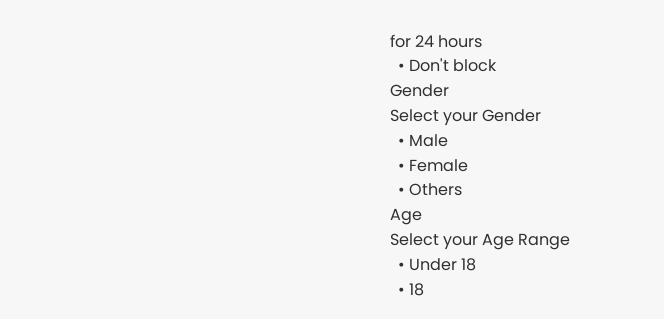for 24 hours
  • Don't block
Gender
Select your Gender
  • Male
  • Female
  • Others
Age
Select your Age Range
  • Under 18
  • 18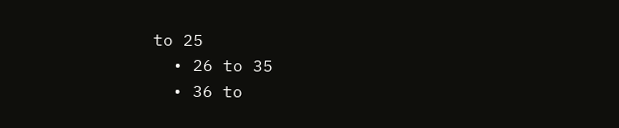to 25
  • 26 to 35
  • 36 to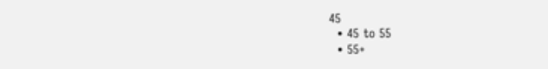45
  • 45 to 55
  • 55+